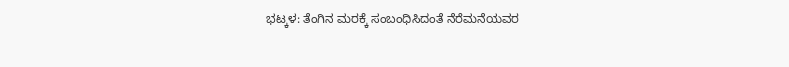ಭಟ್ಕಳ: ತೆಂಗಿನ ಮರಕ್ಕೆ ಸಂಬಂಧಿಸಿದಂತೆ ನೆರೆಮನೆಯವರ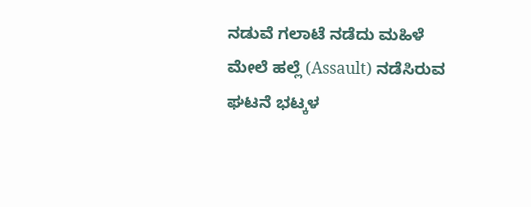ನಡುವೆ ಗಲಾಟೆ ನಡೆದು ಮಹಿಳೆ ಮೇಲೆ ಹಲ್ಲೆ (Assault) ನಡೆಸಿರುವ ಘಟನೆ ಭಟ್ಕಳ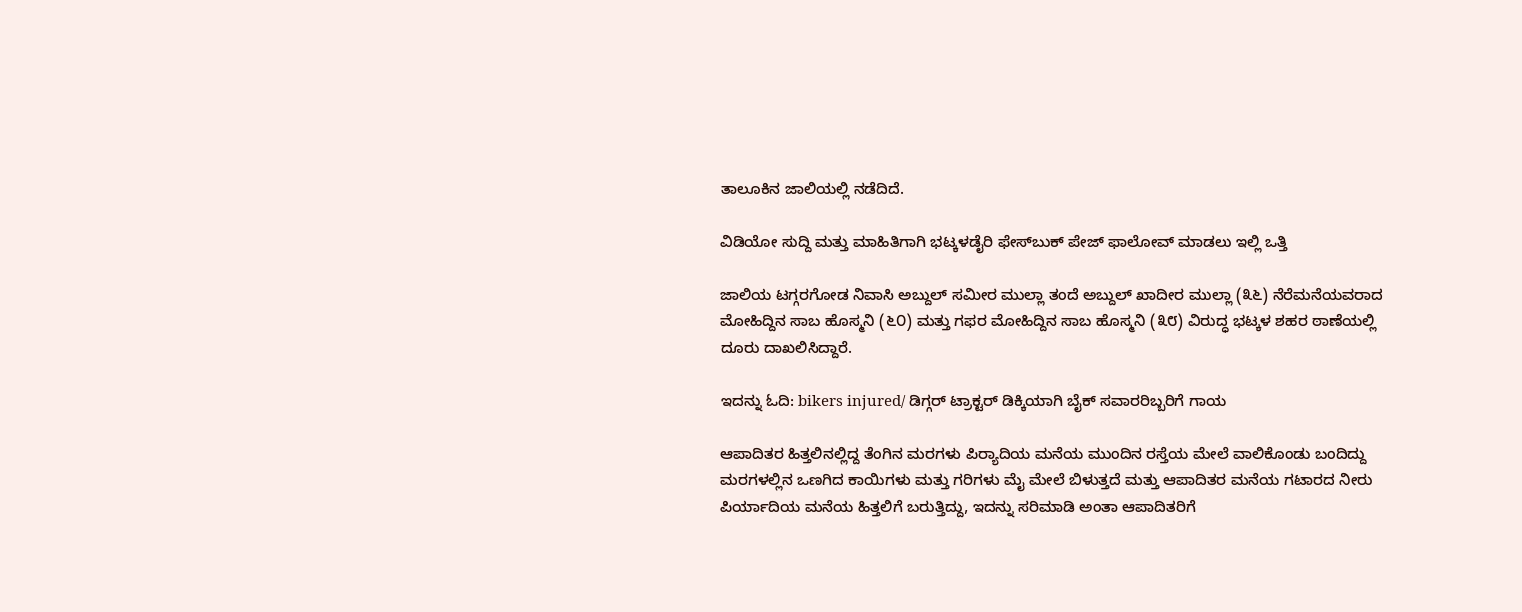ತಾಲೂಕಿನ ಜಾಲಿಯಲ್ಲಿ ನಡೆದಿದೆ.

ವಿಡಿಯೋ ಸುದ್ದಿ ಮತ್ತು ಮಾಹಿತಿಗಾಗಿ ಭಟ್ಕಳಡೈರಿ ಫೇಸ್‌ಬುಕ್‌ ಪೇಜ್ ಫಾಲೋವ್ ಮಾಡಲು ಇಲ್ಲಿ ಒತ್ತಿ

ಜಾಲಿಯ ಟಗ್ಗರಗೋಡ ನಿವಾಸಿ ಅಬ್ದುಲ್ ಸಮೀರ ಮುಲ್ಲಾ ತಂದೆ ಅಬ್ದುಲ್ ಖಾದೀರ ಮುಲ್ಲಾ (೩೬) ನೆರೆಮನೆಯವರಾದ ಮೋಹಿದ್ದಿನ ಸಾಬ ಹೊಸ್ಮನಿ (೬೦) ಮತ್ತು ಗಫರ ಮೋಹಿದ್ದಿನ ಸಾಬ ಹೊಸ್ಮನಿ (೩೮) ವಿರುದ್ಧ ಭಟ್ಕಳ ಶಹರ ಠಾಣೆಯಲ್ಲಿ ದೂರು ದಾಖಲಿಸಿದ್ದಾರೆ.

ಇದನ್ನು ಓದಿ: bikers injured/ ಡಿಗ್ಗರ್ ಟ್ರಾಕ್ಟರ್ ಡಿಕ್ಕಿಯಾಗಿ ಬೈಕ್ ಸವಾರರಿಬ್ಬರಿಗೆ ಗಾಯ

ಆಪಾದಿತರ ಹಿತ್ತಲಿನಲ್ಲಿದ್ದ ತೆಂಗಿನ ಮರಗಳು ಪಿರ‍್ಯಾದಿಯ ಮನೆಯ ಮುಂದಿನ ರಸ್ತೆಯ ಮೇಲೆ ವಾಲಿಕೊಂಡು ಬಂದಿದ್ದು ಮರಗಳಲ್ಲಿನ ಒಣಗಿದ ಕಾಯಿಗಳು ಮತ್ತು ಗರಿಗಳು ಮೈ ಮೇಲೆ ಬಿಳುತ್ತದೆ ಮತ್ತು ಆಪಾದಿತರ ಮನೆಯ ಗಟಾರದ ನೀರು ಪಿರ್ಯಾದಿಯ ಮನೆಯ ಹಿತ್ತಲಿಗೆ ಬರುತ್ತಿದ್ದು, ಇದನ್ನು ಸರಿಮಾಡಿ ಅಂತಾ ಆಪಾದಿತರಿಗೆ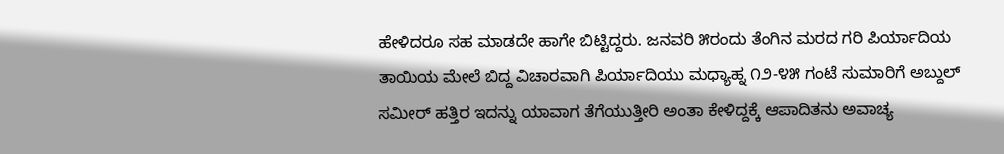ಹೇಳಿದರೂ ಸಹ ಮಾಡದೇ ಹಾಗೇ ಬಿಟ್ಟಿದ್ದರು. ಜನವರಿ ೫ರಂದು ತೆಂಗಿನ ಮರದ ಗರಿ ಪಿರ್ಯಾದಿಯ ತಾಯಿಯ ಮೇಲೆ ಬಿದ್ದ ವಿಚಾರವಾಗಿ ಪಿರ್ಯಾದಿಯು ಮಧ್ಯಾಹ್ನ ೧೨-೪೫ ಗಂಟೆ ಸುಮಾರಿಗೆ ಅಬ್ದುಲ್ ಸಮೀರ್ ಹತ್ತಿರ ಇದನ್ನು ಯಾವಾಗ ತೆಗೆಯುತ್ತೀರಿ ಅಂತಾ ಕೇಳಿದ್ದಕ್ಕೆ ಆಪಾದಿತನು ಅವಾಚ್ಯ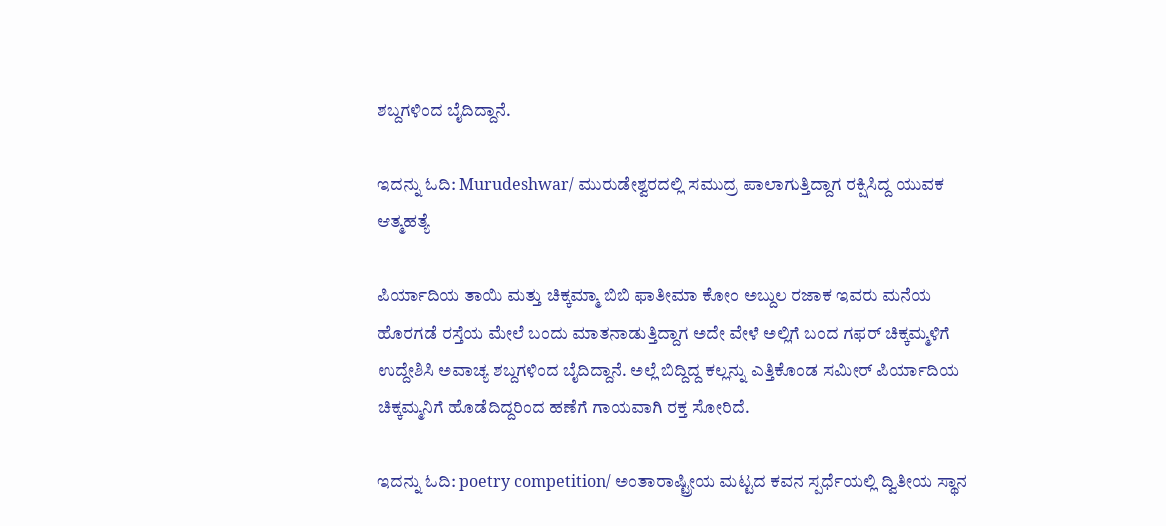ಶಬ್ದಗಳಿಂದ ಬೈದಿದ್ದಾನೆ.

ಇದನ್ನು ಓದಿ: Murudeshwar/ ಮುರುಡೇಶ್ವರದಲ್ಲಿ ಸಮುದ್ರ ಪಾಲಾಗುತ್ತಿದ್ದಾಗ ರಕ್ಷಿಸಿದ್ದ ಯುವಕ ಆತ್ಮಹತ್ಯೆ

ಪಿರ್ಯಾದಿಯ ತಾಯಿ ಮತ್ತು ಚಿಕ್ಕಮ್ಮಾ ಬಿಬಿ ಫಾತೀಮಾ ಕೋಂ ಅಬ್ದುಲ ರಜಾಕ ಇವರು ಮನೆಯ ಹೊರಗಡೆ ರಸ್ತೆಯ ಮೇಲೆ ಬಂದು ಮಾತನಾಡುತ್ತಿದ್ದಾಗ ಅದೇ ವೇಳೆ ಅಲ್ಲಿಗೆ ಬಂದ ಗಫರ್ ಚಿಕ್ಕಮ್ಮಳಿಗೆ ಉದ್ದೇಶಿಸಿ ಅವಾಚ್ಯ ಶಬ್ದಗಳಿಂದ ಬೈದಿದ್ದಾನೆ. ಅಲ್ಲೆ ಬಿದ್ದಿದ್ದ ಕಲ್ಲನ್ನು ಎತ್ತಿಕೊಂಡ ಸಮೀರ್ ಪಿರ್ಯಾದಿಯ ಚಿಕ್ಕಮ್ಮನಿಗೆ ಹೊಡೆದಿದ್ದರಿಂದ ಹಣೆಗೆ ಗಾಯವಾಗಿ ರಕ್ತ ಸೋರಿದೆ.

ಇದನ್ನು ಓದಿ: poetry competition/ ಅಂತಾರಾಷ್ಟ್ರೀಯ ಮಟ್ಟದ ಕವನ ಸ್ಪರ್ಧೆಯಲ್ಲಿ ದ್ವಿತೀಯ ಸ್ಥಾನ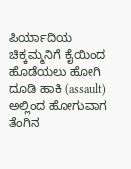ಪಿರ್ಯಾದಿಯ ಚಿಕ್ಕಮ್ಮನಿಗೆ ಕೈಯಿಂದ ಹೊಡೆಯಲು ಹೋಗಿ ದೂಡಿ ಹಾಕಿ (assault) ಅಲ್ಲಿಂದ ಹೋಗುವಾಗ ತೆಂಗಿನ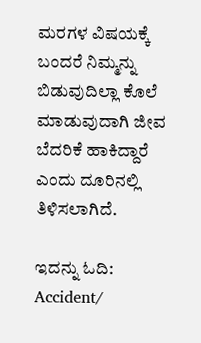ಮರಗಳ ವಿಷಯಕ್ಕೆ ಬಂದರೆ ನಿಮ್ಮನ್ನು ಬಿಡುವುದಿಲ್ಲಾ ಕೊಲೆ ಮಾಡುವುದಾಗಿ ಜೀವ ಬೆದರಿಕೆ ಹಾಕಿದ್ದಾರೆ ಎಂದು ದೂರಿನಲ್ಲಿ ತಿಳಿಸಲಾಗಿದೆ.

ಇದನ್ನು ಓದಿ: Accident/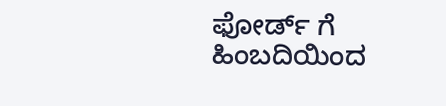ಫೋರ್ಡ್ ಗೆ ಹಿಂಬದಿಯಿಂದ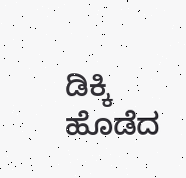ಡಿಕ್ಕಿ ಹೊಡೆದ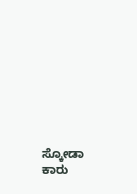ಸ್ಕೋಡಾ ಕಾರು